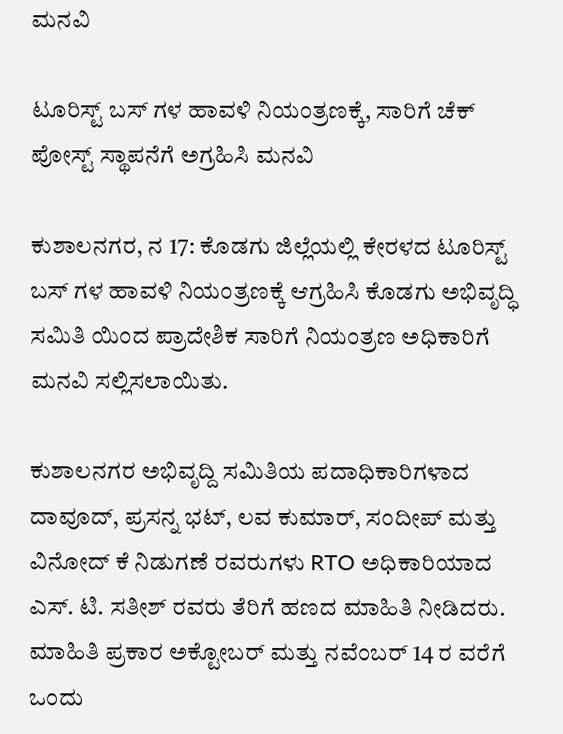ಮನವಿ

ಟೂರಿಸ್ಟ್ ಬಸ್ ಗಳ ಹಾವಳಿ ನಿಯಂತ್ರಣಕ್ಕೆ, ಸಾರಿಗೆ ಚೆಕ್ ಪೋಸ್ಟ್ ಸ್ಥಾಪನೆಗೆ ಅಗ್ರಹಿಸಿ ಮನವಿ

ಕುಶಾಲನಗರ, ನ 17: ಕೊಡಗು ಜಿಲ್ಲೆಯಲ್ಲಿ ಕೇರಳದ ಟೂರಿಸ್ಟ್ ಬಸ್ ಗಳ ಹಾವಳಿ ನಿಯಂತ್ರಣಕ್ಕೆ ಆಗ್ರಹಿಸಿ ಕೊಡಗು ಅಭಿವೃದ್ಧಿ ಸಮಿತಿ ಯಿಂದ ಪ್ರಾದೇಶಿಕ ಸಾರಿಗೆ ನಿಯಂತ್ರಣ ಅಧಿಕಾರಿಗೆ ಮನವಿ ಸಲ್ಲಿಸಲಾಯಿತು.

ಕುಶಾಲನಗರ ಅಭಿವೃದ್ದಿ ಸಮಿತಿಯ ಪದಾಧಿಕಾರಿಗಳಾದ ದಾವೂದ್, ಪ್ರಸನ್ನ ಭಟ್, ಲವ ಕುಮಾರ್, ಸಂದೀಪ್ ಮತ್ತು ವಿನೋದ್ ಕೆ ನಿಡುಗಣೆ ರವರುಗಳು RTO ಅಧಿಕಾರಿಯಾದ ಎಸ್. ಟಿ. ಸತೀಶ್ ರವರು ತೆರಿಗೆ ಹಣದ ಮಾಹಿತಿ ನೀಡಿದರು. ಮಾಹಿತಿ ಪ್ರಕಾರ ಅಕ್ಟೋಬರ್ ಮತ್ತು ನವೆಂಬರ್ 14 ರ ವರೆಗೆ ಒಂದು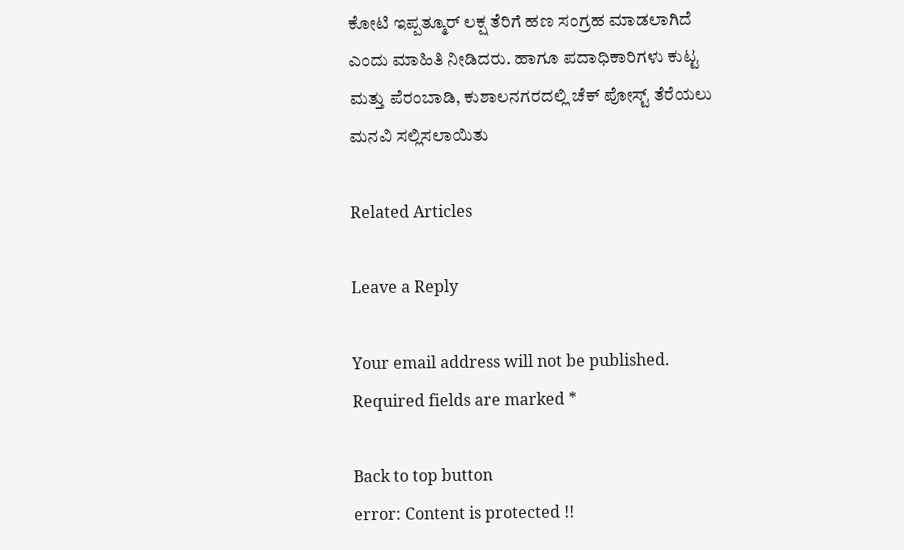ಕೋಟಿ ಇಪ್ಪತ್ಮೂರ್ ಲಕ್ಷ ತೆರಿಗೆ ಹಣ ಸಂಗ್ರಹ ಮಾಡಲಾಗಿದೆ ಎಂದು ಮಾಹಿತಿ ನೀಡಿದರು. ಹಾಗೂ ಪದಾಧಿಕಾರಿಗಳು ಕುಟ್ಟ ಮತ್ತು ಪೆರಂಬಾಡಿ, ಕುಶಾಲನಗರದಲ್ಲಿ ಚೆಕ್ ಪೋಸ್ಟ್ ತೆರೆಯಲು ಮನವಿ ಸಲ್ಲಿಸಲಾಯಿತು

Related Articles

Leave a Reply

Your email address will not be published. Required fields are marked *

Back to top button
error: Content is protected !!